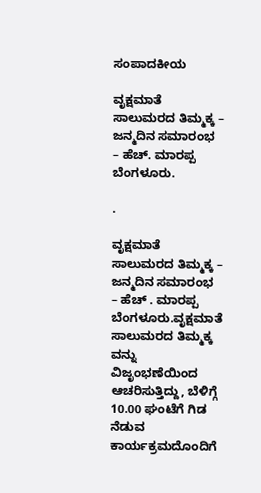ಸಂಪಾದಕೀಯ

ವೃಕ್ಷಮಾತೆ ಸಾಲುಮರದ ತಿಮ್ಮಕ್ಕ – ಜನ್ಮದಿನ ಸಮಾರಂಭ – ಹೆಚ್. ಮಾರಪ್ಪ ಬೆಂಗಳೂರು.

.

ವೃಕ್ಷಮಾತೆ ಸಾಲುಮರದ ತಿಮ್ಮಕ್ಕ – ಜನ್ಮದಿನ ಸಮಾರಂಭ – ಹೆಚ್ . ಮಾರಪ್ಪ ಬೆಂಗಳೂರು.ವೃಕ್ಷಮಾತೆ ಸಾಲುಮರದ ತಿಮ್ಮಕ್ಕ ವನ್ನು ವಿಜೃಂಭಣೆಯಿಂದ ಆಚರಿಸುತ್ತಿದ್ದು, ಬೆಳಿಗ್ಗೆ 10.00 ಘಂಟೆಗೆ ಗಿಡ ನೆಡುವ ಕಾರ್ಯಕ್ರಮದೊಂದಿಗೆ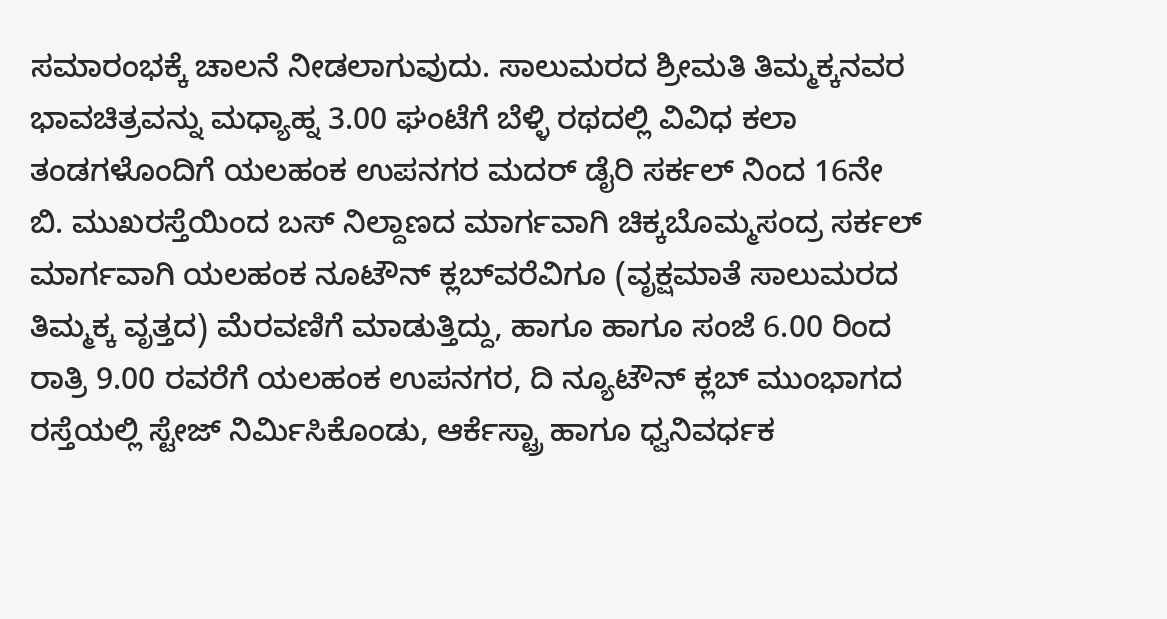ಸಮಾರಂಭಕ್ಕೆ ಚಾಲನೆ ನೀಡಲಾಗುವುದು. ಸಾಲುಮರದ ಶ್ರೀಮತಿ ತಿಮ್ಮಕ್ಕನವರ ಭಾವಚಿತ್ರವನ್ನು ಮಧ್ಯಾಹ್ನ 3.00 ಘಂಟೆಗೆ ಬೆಳ್ಳಿ ರಥದಲ್ಲಿ ವಿವಿಧ ಕಲಾ ತಂಡಗಳೊಂದಿಗೆ ಯಲಹಂಕ ಉಪನಗರ ಮದ‌ರ್ ಡೈರಿ ಸರ್ಕಲ್ ನಿಂದ 16ನೇ ಬಿ. ಮುಖರಸ್ತೆಯಿಂದ ಬಸ್ ನಿಲ್ದಾಣದ ಮಾರ್ಗವಾಗಿ ಚಿಕ್ಕಬೊಮ್ಮಸಂದ್ರ ಸರ್ಕಲ್ ಮಾರ್ಗವಾಗಿ ಯಲಹಂಕ ನೂಟೌನ್ ಕ್ಲಬ್‌ವರೆವಿಗೂ (ವೃಕ್ಷಮಾತೆ ಸಾಲುಮರದ ತಿಮ್ಮಕ್ಕ ವೃತ್ತದ) ಮೆರವಣಿಗೆ ಮಾಡುತ್ತಿದ್ದು, ಹಾಗೂ ಹಾಗೂ ಸಂಜೆ 6.00 ರಿಂದ ರಾತ್ರಿ 9.00 ರವರೆಗೆ ಯಲಹಂಕ ಉಪನಗರ, ದಿ ನ್ಯೂಟೌನ್ ಕ್ಲಬ್ ಮುಂಭಾಗದ ರಸ್ತೆಯಲ್ಲಿ ಸ್ಟೇಜ್ ನಿರ್ಮಿಸಿಕೊಂಡು, ಆರ್ಕೆಸ್ಟ್ರಾ ಹಾಗೂ ಧ್ವನಿವರ್ಧಕ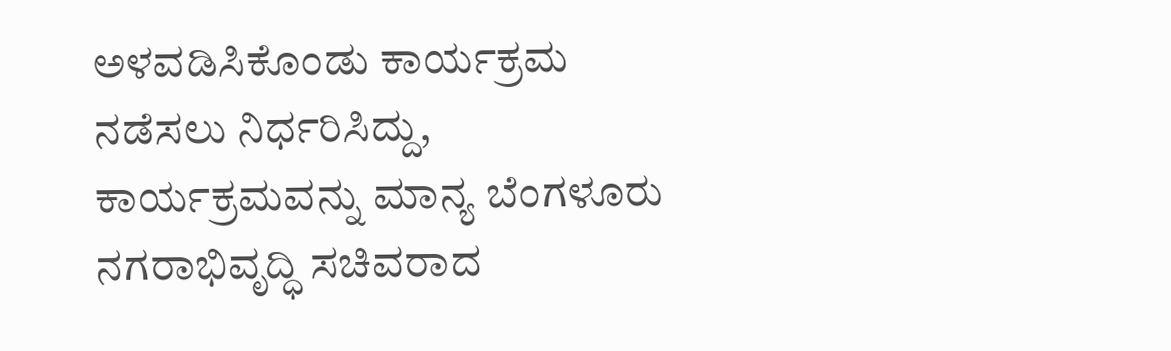ಅಳವಡಿಸಿಕೊಂಡು ಕಾರ್ಯಕ್ರಮ ನಡೆಸಲು ನಿರ್ಧರಿಸಿದ್ದು, ಕಾರ್ಯಕ್ರಮವನ್ನು ಮಾನ್ಯ ಬೆಂಗಳೂರು ನಗರಾಭಿವೃದ್ಧಿ ಸಚಿವರಾದ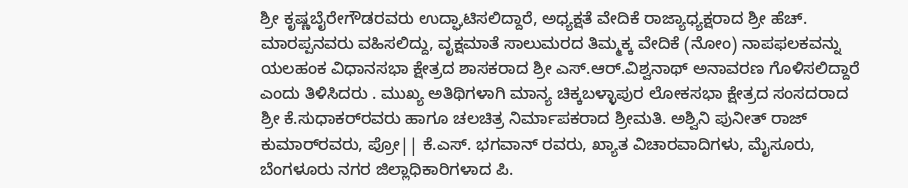ಶ್ರೀ ಕೃಷ್ಣಬೈರೇಗೌಡರವರು ಉದ್ಘಾಟಿಸಲಿದ್ದಾರೆ, ಅಧ್ಯಕ್ಷತೆ ವೇದಿಕೆ ರಾಜ್ಯಾಧ್ಯಕ್ಷರಾದ ಶ್ರೀ ಹೆಚ್. ಮಾರಪ್ಪನವರು ವಹಿಸಲಿದ್ದು, ವೃಕ್ಷಮಾತೆ ಸಾಲುಮರದ ತಿಮ್ಮಕ್ಕ ವೇದಿಕೆ (ನೋಂ) ನಾಪಫಲಕವನ್ನು ಯಲಹಂಕ ವಿಧಾನಸಭಾ ಕ್ಷೇತ್ರದ ಶಾಸಕರಾದ ಶ್ರೀ ಎಸ್.ಆರ್.ವಿಶ್ವನಾಥ್ ಅನಾವರಣ ಗೊಳಿಸಲಿದ್ದಾರೆ ಎಂದು ತಿಳಿಸಿದರು . ಮುಖ್ಯ ಅತಿಥಿಗಳಾಗಿ ಮಾನ್ಯ ಚಿಕ್ಕಬಳ್ಳಾಪುರ ಲೋಕಸಭಾ ಕ್ಷೇತ್ರದ ಸಂಸದರಾದ ಶ್ರೀ ಕೆ.ಸುಧಾಕರ್‌ರವರು ಹಾಗೂ ಚಲಚಿತ್ರ ನಿರ್ಮಾಪಕರಾದ ಶ್ರೀಮತಿ. ಅಶ್ವಿನಿ ಪುನೀತ್ ರಾಜ್ ಕುಮಾರ್‌ರವರು, ಪ್ರೋ|| ಕೆ.ಎಸ್. ಭಗವಾನ್ ರವರು, ಖ್ಯಾತ ವಿಚಾರವಾದಿಗಳು, ಮೈಸೂರು, ಬೆಂಗಳೂರು ನಗರ ಜಿಲ್ಲಾಧಿಕಾರಿಗಳಾದ ಪಿ.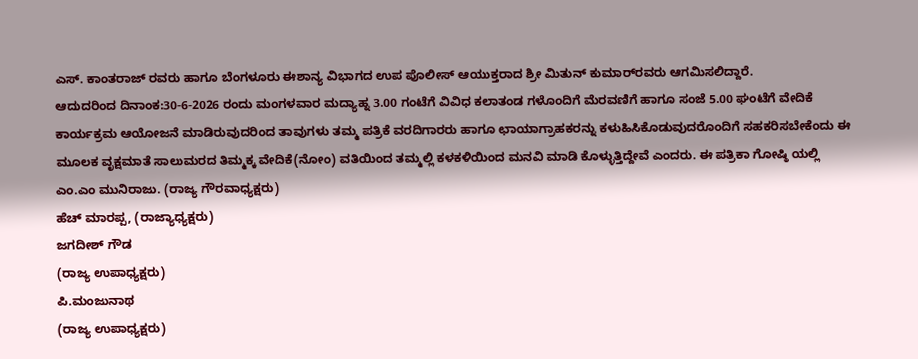ಎಸ್. ಕಾಂತರಾಜ್ ರವರು ಹಾಗೂ ಬೆಂಗಳೂರು ಈಶಾನ್ಯ ವಿಭಾಗದ ಉಪ ಪೊಲೀಸ್ ಆಯುಕ್ತರಾದ ಶ್ರೀ ಮಿತುನ್ ಕುಮಾರ್‌ರವರು ಆಗಮಿಸಲಿದ್ದಾರೆ.
ಆದುದರಿಂದ ದಿನಾಂಕ:30-6-2026 ರಂದು ಮಂಗಳವಾರ ಮದ್ಯಾಹ್ನ 3.00 ಗಂಟೆಗೆ ವಿವಿಧ ಕಲಾತಂಡ ಗಳೊಂದಿಗೆ ಮೆರವಣಿಗೆ ಹಾಗೂ ಸಂಜೆ 5.00 ಘಂಟೆಗೆ ವೇದಿಕೆ ಕಾರ್ಯಕ್ರಮ ಆಯೋಜನೆ ಮಾಡಿರುವುದರಿಂದ ತಾವುಗಳು ತಮ್ಮ ಪತ್ರಿಕೆ ವರದಿಗಾರರು ಹಾಗೂ ಛಾಯಾಗ್ರಾಹಕರನ್ನು ಕಳುಹಿಸಿಕೊಡುವುದರೊಂದಿಗೆ ಸಹಕರಿಸಬೇಕೆಂದು ಈ ಮೂಲಕ ವೃಕ್ಷಮಾತೆ ಸಾಲುಮರದ ತಿಮ್ಮಕ್ಕ ವೇದಿಕೆ(ನೋಂ) ವತಿಯಿಂದ ತಮ್ಮಲ್ಲಿ ಕಳಕಳಿಯಿಂದ ಮನವಿ ಮಾಡಿ ಕೊಳ್ಳುತ್ತಿದ್ದೇವೆ ಎಂದರು. ಈ ಪತ್ರಿಕಾ ಗೋಷ್ಠಿ ಯಲ್ಲಿ
ಎಂ.ಎಂ ಮುನಿರಾಜು. (ರಾಜ್ಯ ಗೌರವಾಧ್ಯಕ್ಷರು)
ಹೆಚ್ ಮಾರಪ್ಪ, (ರಾಜ್ಯಾಧ್ಯಕ್ಷರು)
ಜಗದೀಶ್‌ ಗೌಡ
(ರಾಜ್ಯ ಉಪಾಧ್ಯಕ್ಷರು)
ಪಿ.ಮಂಜುನಾಥ
(ರಾಜ್ಯ ಉಪಾಧ್ಯಕ್ಷರು)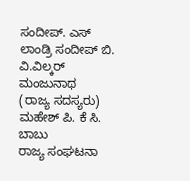ಸಂದೀಪ್. ಎಸ್
ಲಾಂಡ್ರಿ ಸಂದೀಪ್ ಬಿ.
ವಿ.ವಿಲ್ಕರ್ ಮಂಜುನಾಥ
(ರಾಜ್ಯ ಸದಸ್ಯರು)
ಮಹೇಶ್ ಪಿ. ಕೆ ಸಿ. ಬಾಬು
ರಾಜ್ಯ ಸಂಘಟನಾ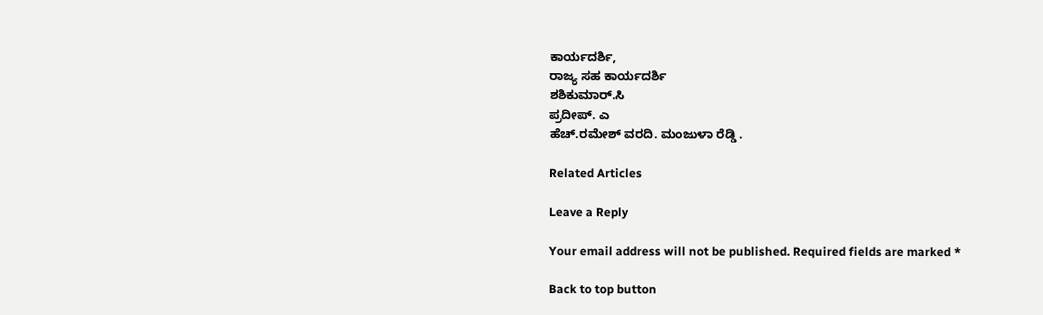ಕಾರ್ಯದರ್ಶಿ,
ರಾಜ್ಯ ಸಹ ಕಾರ್ಯದರ್ಶಿ
ಶಶಿಕುಮಾರ್.ಸಿ
ಪ್ರದೀಪ್. ಎ
ಹೆಚ್.ರಮೇಶ್ ವರದಿ. ಮಂಜುಳಾ ರೆಡ್ಡಿ .

Related Articles

Leave a Reply

Your email address will not be published. Required fields are marked *

Back to top button